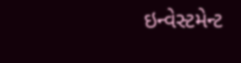ઇન્વેસ્ટમેન્ટ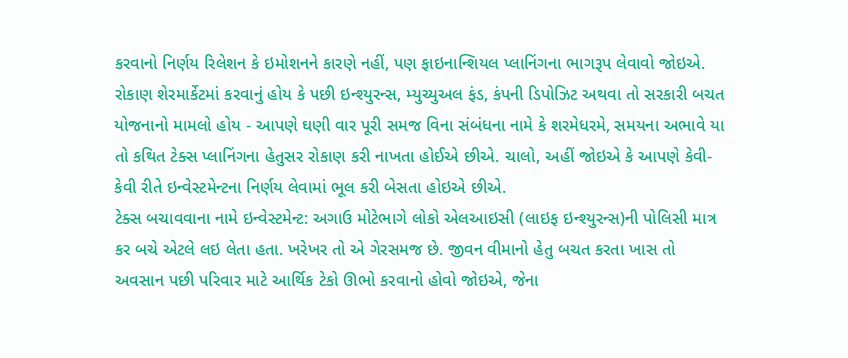કરવાનો નિર્ણય રિલેશન કે ઇમોશનને કારણે નહીં, પણ ફાઇનાન્શિયલ પ્લાનિંગના ભાગરૂપ લેવાવો જોઇએ.
રોકાણ શેરમાર્કેટમાં કરવાનું હોય કે પછી ઇન્શ્યુરન્સ, મ્યુચ્યુઅલ ફંડ, કંપની ડિપોઝિટ અથવા તો સરકારી બચત યોજનાનો મામલો હોય - આપણે ઘણી વાર પૂરી સમજ વિના સંબંધના નામે કે શરમેધરમે, સમયના અભાવે યા તો કથિત ટેક્સ પ્લાનિંગના હેતુસર રોકાણ કરી નાખતા હોઈએ છીએ. ચાલો, અહીં જોઇએ કે આપણે કેવી-કેવી રીતે ઇન્વેસ્ટમેન્ટના નિર્ણય લેવામાં ભૂલ કરી બેસતા હોઇએ છીએ.
ટેક્સ બચાવવાના નામે ઇન્વેસ્ટમેન્ટ: અગાઉ મોટેભાગે લોકો એલઆઇસી (લાઇફ ઇન્શ્યુરન્સ)ની પોલિસી માત્ર કર બચે એટલે લઇ લેતા હતા. ખરેખર તો એ ગેરસમજ છે. જીવન વીમાનો હેતુ બચત કરતા ખાસ તો અવસાન પછી પરિવાર માટે આર્થિક ટેકો ઊભો કરવાનો હોવો જોઇએ, જેના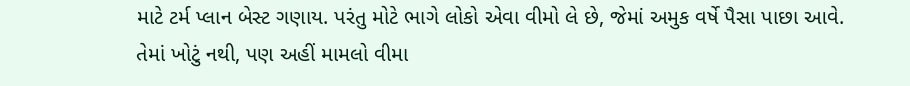માટે ટર્મ પ્લાન બેસ્ટ ગણાય. પરંતુ મોટે ભાગે લોકો એવા વીમો લે છે, જેમાં અમુક વર્ષે પૈસા પાછા આવે. તેમાં ખોટું નથી, પણ અહીં મામલો વીમા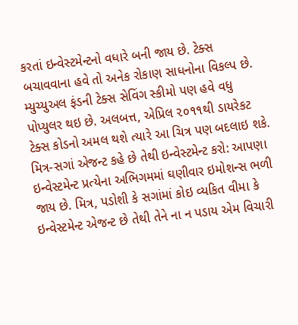કરતાં ઇન્વેસ્ટમેન્ટનો વધારે બની જાય છે. ટેક્સ બચાવવાના હવે તો અનેક રોકાણ સાધનોના વિકલ્પ છે. મ્યુચ્યુઅલ ફંડની ટેક્સ સેવિંગ સ્કીમો પણ હવે વધુ પોપ્યુલર થઇ છે. અલબત્ત, એપ્રિલ ૨૦૧૧થી ડાયરેકટ ટેક્સ કોડનો અમલ થશે ત્યારે આ ચિત્ર પણ બદલાઇ શકે.
મિત્ર-સગાં એજન્ટ કહે છે તેથી ઇન્વેસ્ટમેન્ટ કરો: આપણા ઇન્વેસ્ટમેન્ટ પ્રત્યેના અભિગમમાં ઘણીવાર ઇમોશન્સ ભળી જાય છે. મિત્ર, પડોશી કે સગાંમાં કોઇ વ્યકિત વીમા કે ઇન્વેસ્ટમેન્ટ એજન્ટ છે તેથી તેને ના ન પડાય એમ વિચારી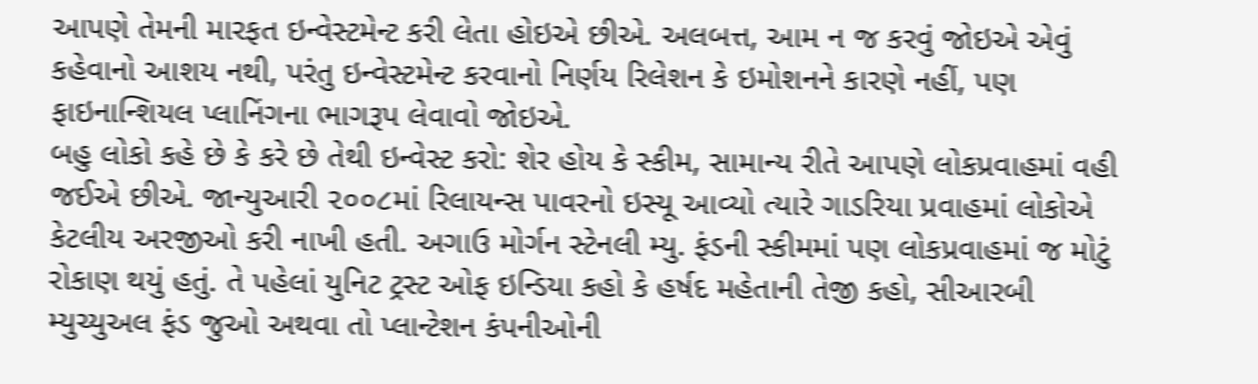આપણે તેમની મારફત ઇન્વેસ્ટમેન્ટ કરી લેતા હોઇએ છીએ. અલબત્ત, આમ ન જ કરવું જોઇએ એવું કહેવાનો આશય નથી, પરંતુ ઇન્વેસ્ટમેન્ટ કરવાનો નિર્ણય રિલેશન કે ઇમોશનને કારણે નહીં, પણ ફાઇનાન્શિયલ પ્લાનિંગના ભાગરૂપ લેવાવો જોઇએ.
બહુ લોકો કહે છે કે કરે છે તેથી ઇન્વેસ્ટ કરો: શેર હોય કે સ્કીમ, સામાન્ય રીતે આપણે લોકપ્રવાહમાં વહી જઈએ છીએ. જાન્યુઆરી ૨૦૦૮માં રિલાયન્સ પાવરનો ઇસ્યૂ આવ્યો ત્યારે ગાડરિયા પ્રવાહમાં લોકોએ કેટલીય અરજીઓ કરી નાખી હતી. અગાઉ મોર્ગન સ્ટેનલી મ્યુ. ફંડની સ્કીમમાં પણ લોકપ્રવાહમાં જ મોટું રોકાણ થયું હતું. તે પહેલાં યુનિટ ટ્રસ્ટ ઓફ ઇન્ડિયા કહો કે હર્ષદ મહેતાની તેજી કહો, સીઆરબી મ્યુચ્યુઅલ ફંડ જુઓ અથવા તો પ્લાન્ટેશન કંપનીઓની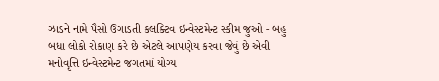ઝાડને નામે પૈસો ઉગાડતી કલક્ટિવ ઇન્વેસ્ટમેન્ટ સ્કીમ જુઓ - બહુ બધા લોકો રોકાણ કરે છે એટલે આપણેય કરવા જેવું છે એવી મનોવૃત્તિ ઇન્વેસ્ટમેન્ટ જગતમાં યોગ્ય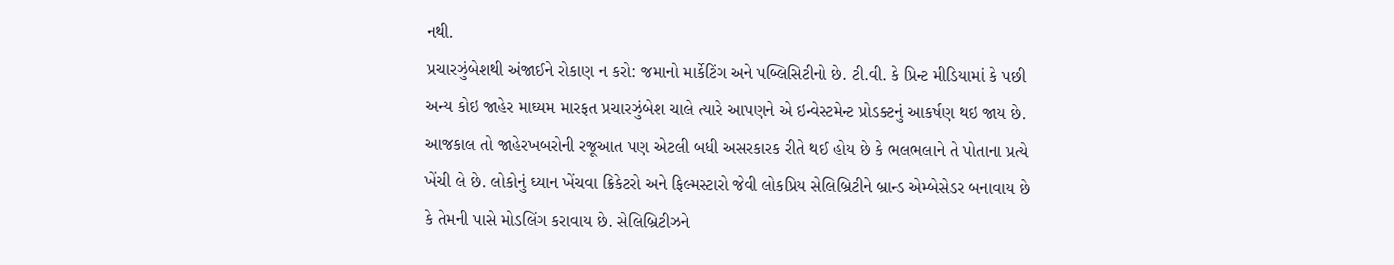નથી.
પ્રચારઝુંબેશથી અંજાઈને રોકાણ ન કરો: જમાનો માર્કેટિંગ અને પબ્લિસિટીનો છે. ટી.વી. કે પ્રિન્ટ મીડિયામાં કે પછી અન્ય કોઇ જાહેર માઘ્યમ મારફત પ્રચારઝુંબેશ ચાલે ત્યારે આપણને એ ઇન્વેસ્ટમેન્ટ પ્રોડક્ટનું આકર્ષણ થઇ જાય છે. આજકાલ તો જાહેરખબરોની રજૂઆત પણ એટલી બધી અસરકારક રીતે થઈ હોય છે કે ભલભલાને તે પોતાના પ્રત્યે ખેંચી લે છે. લોકોનું ઘ્યાન ખેંચવા ક્રિકેટરો અને ફિલ્મસ્ટારો જેવી લોકપ્રિય સેલિબ્રિટીને બ્રાન્ડ એમ્બેસેડર બનાવાય છે કે તેમની પાસે મોડલિંગ કરાવાય છે. સેલિબ્રિટીઝને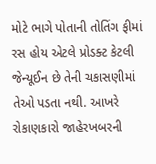મોટે ભાગે પોતાની તોતિંગ ફીમાં રસ હોય એટલે પ્રોડક્ટ કેટલી જેન્યૂઈન છે તેની ચકાસણીમાં તેઓ પડતા નથી. આખરે રોકાણકારો જાહેરખબરની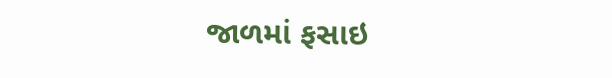જાળમાં ફસાઇ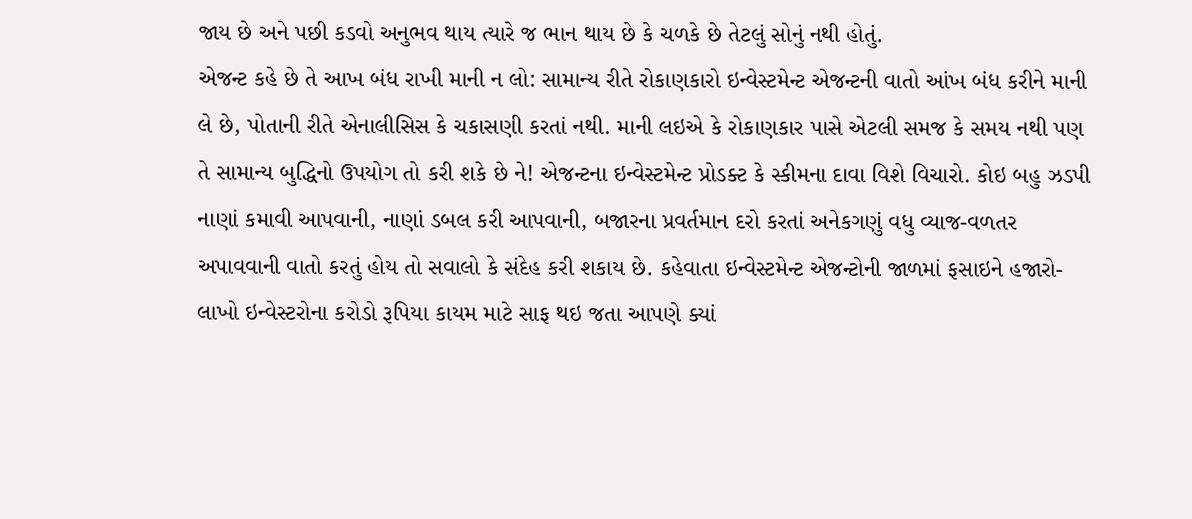જાય છે અને પછી કડવો અનુભવ થાય ત્યારે જ ભાન થાય છે કે ચળકે છે તેટલું સોનું નથી હોતું.
એજન્ટ કહે છે તે આખ બંધ રાખી માની ન લો: સામાન્ય રીતે રોકાણકારો ઇન્વેસ્ટમેન્ટ એજન્ટની વાતો આંખ બંધ કરીને માની લે છે, પોતાની રીતે એનાલીસિસ કે ચકાસણી કરતાં નથી. માની લઇએ કે રોકાણકાર પાસે એટલી સમજ કે સમય નથી પણ તે સામાન્ય બુદ્ધિનો ઉપયોગ તો કરી શકે છે ને! એજન્ટના ઇન્વેસ્ટમેન્ટ પ્રોડક્ટ કે સ્કીમના દાવા વિશે વિચારો. કોઇ બહુ ઝડપી નાણાં કમાવી આપવાની, નાણાં ડબલ કરી આપવાની, બજારના પ્રવર્તમાન દરો કરતાં અનેકગણું વધુ વ્યાજ-વળતર અપાવવાની વાતો કરતું હોય તો સવાલો કે સંદેહ કરી શકાય છે. કહેવાતા ઇન્વેસ્ટમેન્ટ એજન્ટોની જાળમાં ફસાઇને હજારો-લાખો ઇન્વેસ્ટરોના કરોડો રૂપિયા કાયમ માટે સાફ થઇ જતા આપણે ક્યાં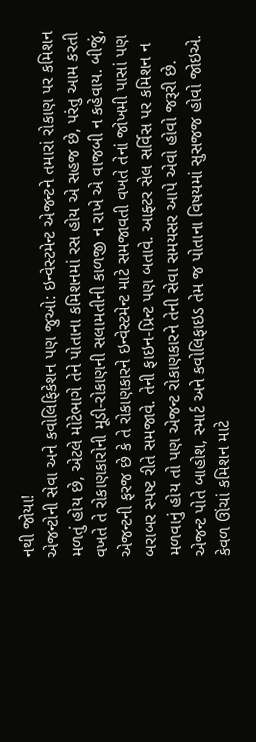નથી જોયા!
એજન્ટોની સેવા અને કવોલિફિકેશન પણ જુઓ: ઇન્વેસ્ટમેન્ટ એજન્ટને તમારાં રોકાણ પર કમિશન મળતું હોય છે, એટલે મોટેભાગે તેને પોતાના કમિશનમાં રસ હોય એ સહજ છે, પરંતુ આમ કરતી વખતે તે રોકાણકારોની મૂડી-રોકાણની સલામતીની કાળજી ન રાખે એ વાજબી ન કહેવાય. બીજું, એજન્ટની ફરજ છે કે તે રોકાણકારને ઇન્વેસ્ટમેન્ટ માટે સમજાવતી વખતે તેનાં જોખમી પાસાં પણ બરાબર સ્પષ્ટ રીતે સમજાવે. તેની ફાઇન-પ્રિન્ટ પણ બતાવે. આફ્ટર સેલ સર્વિસ પર કમિશન ન મળવાનું હોય તો પણ એજન્ટ રોકાણકારને તેની સેવા સમયસર આપે એવો હોવો જરૂરી છે. એજન્ટ પોતે બાહોશ, સ્માર્ટ અને કવોલિફાઇડ તેમ જ પોતાના વિષયમાં સુસજજ હોવો જોઇએ. કેવળ ઊંચાં કમિશન માટે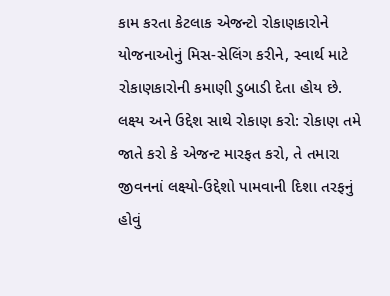કામ કરતા કેટલાક એજન્ટો રોકાણકારોને યોજનાઓનું મિસ-સેલિંગ કરીને, સ્વાર્થ માટે રોકાણકારોની કમાણી ડુબાડી દેતા હોય છે.
લક્ષ્ય અને ઉદ્દેશ સાથે રોકાણ કરો: રોકાણ તમે જાતે કરો કે એજન્ટ મારફત કરો, તે તમારા જીવનનાં લક્ષ્યો-ઉદ્દેશો પામવાની દિશા તરફનું હોવું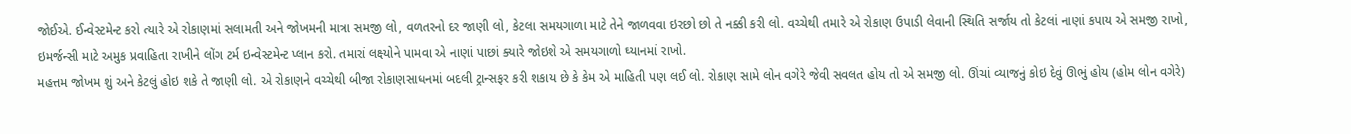જોઈએ. ઈન્વેસ્ટમેન્ટ કરો ત્યારે એ રોકાણમાં સલામતી અને જોખમની માત્રા સમજી લો, વળતરનો દર જાણી લો, કેટલા સમયગાળા માટે તેને જાળવવા ઇરછો છો તે નક્કી કરી લો. વચ્ચેથી તમારે એ રોકાણ ઉપાડી લેવાની સ્થિતિ સર્જાય તો કેટલાં નાણાં કપાય એ સમજી રાખો, ઇમર્જન્સી માટે અમુક પ્રવાહિતા રાખીને લોંગ ટર્મ ઇન્વેસ્ટમેન્ટ પ્લાન કરો. તમારાં લક્ષ્યોને પામવા એ નાણાં પાછાં ક્યારે જોઇશે એ સમયગાળો ઘ્યાનમાં રાખો.
મહત્તમ જોખમ શું અને કેટલું હોઇ શકે તે જાણી લો. એ રોકાણને વચ્ચેથી બીજા રોકાણસાધનમાં બદલી ટ્રાન્સફર કરી શકાય છે કે કેમ એ માહિતી પણ લઈ લો. રોકાણ સામે લોન વગેરે જેવી સવલત હોય તો એ સમજી લો. ઊંચાં વ્યાજનું કોઇ દેવું ઊભું હોય (હોમ લોન વગેરે)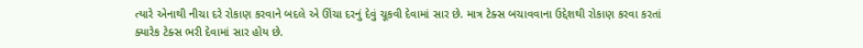ત્યારે એનાથી નીચા દરે રોકાણ કરવાને બદલે એ ઊંચા દરનું દેવું ચૂકવી દેવામાં સાર છે. માત્ર ટેક્સ બચાવવાના ઉદ્દેશથી રોકાણ કરવા કરતાં ક્યારેક ટેક્સ ભરી દેવામાં સાર હોય છે.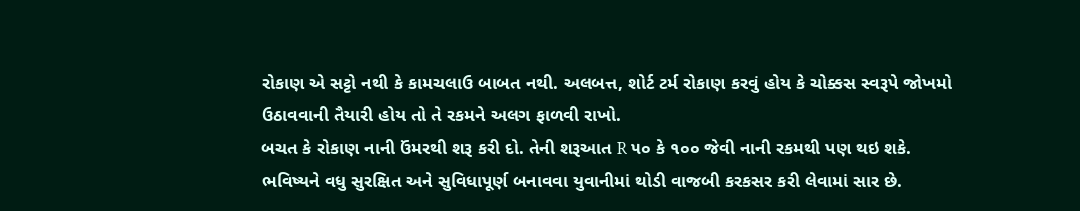રોકાણ એ સટ્ટો નથી કે કામચલાઉ બાબત નથી. અલબત્ત, શોર્ટ ટર્મ રોકાણ કરવું હોય કે ચોક્કસ સ્વરૂપે જોખમો ઉઠાવવાની તૈયારી હોય તો તે રકમને અલગ ફાળવી રાખો.
બચત કે રોકાણ નાની ઉંમરથી શરૂ કરી દો. તેની શરૂઆત R ૫૦ કે ૧૦૦ જેવી નાની રકમથી પણ થઇ શકે. ભવિષ્યને વધુ સુરક્ષિત અને સુવિધાપૂર્ણ બનાવવા યુવાનીમાં થોડી વાજબી કરકસર કરી લેવામાં સાર છે.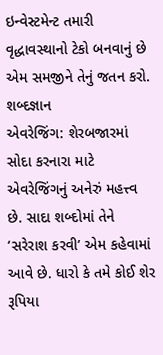ઇન્વેસ્ટમેન્ટ તમારી વૃદ્ધાવસ્થાનો ટેકો બનવાનું છે એમ સમજીને તેનું જતન કરો.
શબ્દજ્ઞાન
એવરેજિંગ: શેરબજારમાં સોદા કરનારા માટે એવરેજિંગનું અનેરું મહત્ત્વ છે. સાદા શબ્દોમાં તેને ‘સરેરાશ કરવી’ એમ કહેવામાં આવે છે. ધારો કે તમે કોઈ શેર રૂપિયા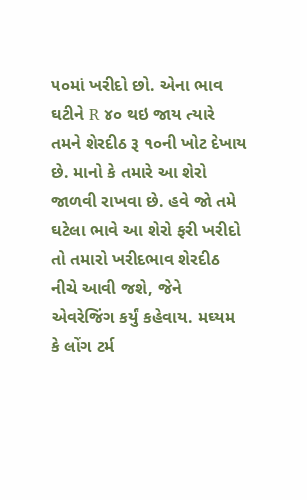૫૦માં ખરીદો છો. એના ભાવ ઘટીને R ૪૦ થઇ જાય ત્યારે તમને શેરદીઠ રૂ ૧૦ની ખોટ દેખાય છે. માનો કે તમારે આ શેરો જાળવી રાખવા છે. હવે જો તમે ઘટેલા ભાવે આ શેરો ફરી ખરીદો તો તમારો ખરીદભાવ શેરદીઠ નીચે આવી જશે, જેને એવરેજિંગ કર્યું કહેવાય. મઘ્યમ કે લોંગ ટર્મ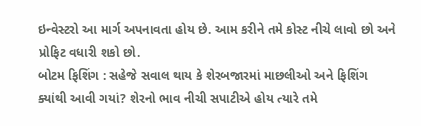ઇન્વેસ્ટરો આ માર્ગ અપનાવતા હોય છે. આમ કરીને તમે કોસ્ટ નીચે લાવો છો અને પ્રોફિટ વધારી શકો છો.
બોટમ ફિશિંગ : સહેજે સવાલ થાય કે શેરબજારમાં માછલીઓ અને ફિશિંગ ક્યાંથી આવી ગયાં? શેરનો ભાવ નીચી સપાટીએ હોય ત્યારે તમે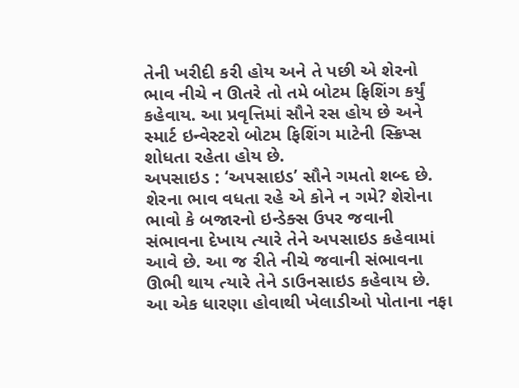તેની ખરીદી કરી હોય અને તે પછી એ શેરનો ભાવ નીચે ન ઊતરે તો તમે બોટમ ફિશિંગ કર્યું કહેવાય. આ પ્રવૃત્તિમાં સૌને રસ હોય છે અને સ્માર્ટ ઇન્વેસ્ટરો બોટમ ફિશિંગ માટેની સ્ક્રિપ્સ શોધતા રહેતા હોય છે.
અપસાઇડ : ‘અપસાઇડ’ સૌને ગમતો શબ્દ છે. શેરના ભાવ વધતા રહે એ કોને ન ગમે? શેરોના ભાવો કે બજારનો ઇન્ડેક્સ ઉપર જવાની સંભાવના દેખાય ત્યારે તેને અપસાઇડ કહેવામાં આવે છે. આ જ રીતે નીચે જવાની સંભાવના ઊભી થાય ત્યારે તેને ડાઉનસાઇડ કહેવાય છે. આ એક ધારણા હોવાથી ખેલાડીઓ પોતાના નફા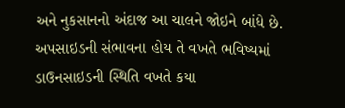અને નુકસાનનો અંદાજ આ ચાલને જોઇને બાંધે છે. અપસાઇડની સંભાવના હોય તે વખતે ભવિષ્યમાં ડાઉનસાઇડની સ્થિતિ વખતે કયા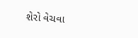શેરો વેચવા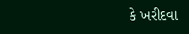કે ખરીદવા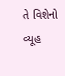તે વિશેનો વ્યૂહ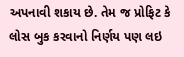અપનાવી શકાય છે. તેમ જ પ્રોફિટ કે લોસ બુક કરવાનો નિર્ણય પણ લઇ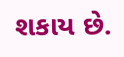શકાય છે.